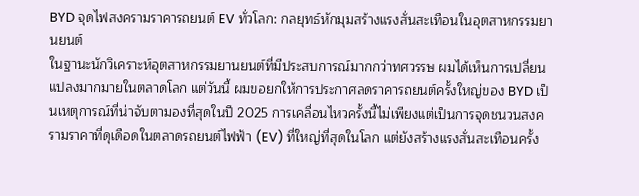BYD จุดไฟสงครามราคารถยนต์ EV ทั่วโลก: กลยุทธ์หักมุมสร้างแรงสั่นสะเทือนในอุตสาหกรรมยานยนต์
ในฐานะนักวิเคราะห์อุตสาหกรรมยานยนต์ที่มีประสบการณ์มากกว่าทศวรรษ ผมได้เห็นการเปลี่ยนแปลงมากมายในตลาดโลก แต่วันนี้ ผมขอยกให้การประกาศลดราคารถยนต์ครั้งใหญ่ของ BYD เป็นเหตุการณ์ที่น่าจับตามองที่สุดในปี 2025 การเคลื่อนไหวครั้งนี้ไม่เพียงแต่เป็นการจุดชนวนสงครามราคาที่ดุเดือดในตลาดรถยนต์ไฟฟ้า (EV) ที่ใหญ่ที่สุดในโลก แต่ยังสร้างแรงสั่นสะเทือนครั้ง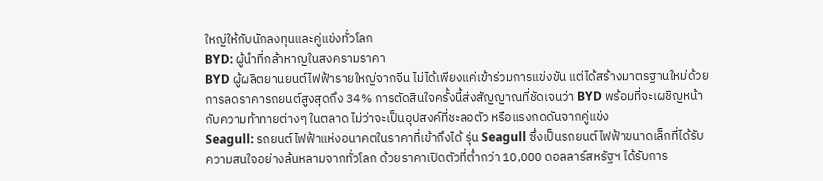ใหญ่ให้กับนักลงทุนและคู่แข่งทั่วโลก
BYD: ผู้นำที่กล้าหาญในสงครามราคา
BYD ผู้ผลิตยานยนต์ไฟฟ้ารายใหญ่จากจีน ไม่ได้เพียงแค่เข้าร่วมการแข่งขัน แต่ได้สร้างมาตรฐานใหม่ด้วยการลดราคารถยนต์สูงสุดถึง 34% การตัดสินใจครั้งนี้ส่งสัญญาณที่ชัดเจนว่า BYD พร้อมที่จะเผชิญหน้ากับความท้าทายต่างๆ ในตลาด ไม่ว่าจะเป็นอุปสงค์ที่ชะลอตัว หรือแรงกดดันจากคู่แข่ง
Seagull: รถยนต์ไฟฟ้าแห่งอนาคตในราคาที่เข้าถึงได้ รุ่น Seagull ซึ่งเป็นรถยนต์ไฟฟ้าขนาดเล็กที่ได้รับความสนใจอย่างล้นหลามจากทั่วโลก ด้วยราคาเปิดตัวที่ต่ำกว่า 10,000 ดอลลาร์สหรัฐฯ ได้รับการ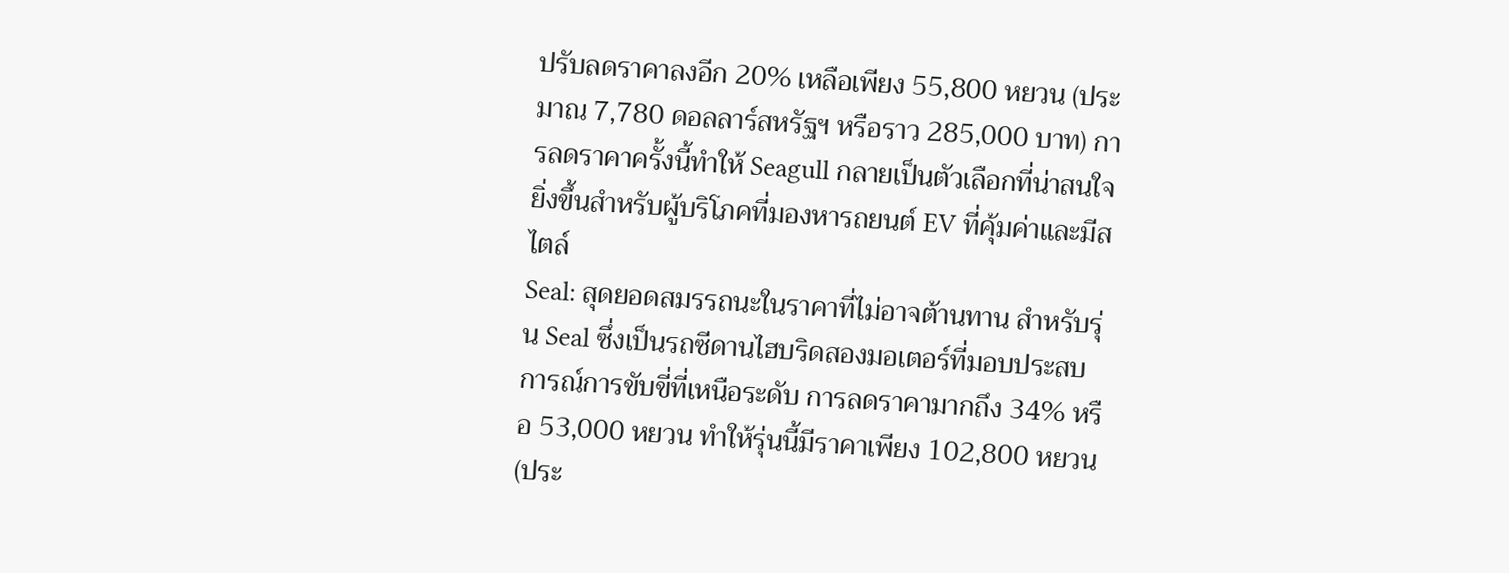ปรับลดราคาลงอีก 20% เหลือเพียง 55,800 หยวน (ประมาณ 7,780 ดอลลาร์สหรัฐฯ หรือราว 285,000 บาท) การลดราคาครั้งนี้ทำให้ Seagull กลายเป็นตัวเลือกที่น่าสนใจยิ่งขึ้นสำหรับผู้บริโภคที่มองหารถยนต์ EV ที่คุ้มค่าและมีสไตล์
Seal: สุดยอดสมรรถนะในราคาที่ไม่อาจต้านทาน สำหรับรุ่น Seal ซึ่งเป็นรถซีดานไฮบริดสองมอเตอร์ที่มอบประสบการณ์การขับขี่ที่เหนือระดับ การลดราคามากถึง 34% หรือ 53,000 หยวน ทำให้รุ่นนี้มีราคาเพียง 102,800 หยวน (ประ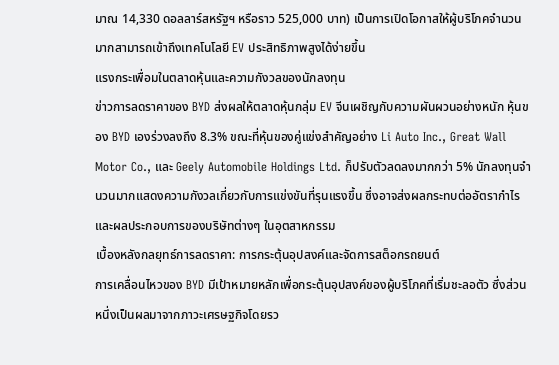มาณ 14,330 ดอลลาร์สหรัฐฯ หรือราว 525,000 บาท) เป็นการเปิดโอกาสให้ผู้บริโภคจำนวนมากสามารถเข้าถึงเทคโนโลยี EV ประสิทธิภาพสูงได้ง่ายขึ้น
แรงกระเพื่อมในตลาดหุ้นและความกังวลของนักลงทุน
ข่าวการลดราคาของ BYD ส่งผลให้ตลาดหุ้นกลุ่ม EV จีนเผชิญกับความผันผวนอย่างหนัก หุ้นของ BYD เองร่วงลงถึง 8.3% ขณะที่หุ้นของคู่แข่งสำคัญอย่าง Li Auto Inc., Great Wall Motor Co., และ Geely Automobile Holdings Ltd. ก็ปรับตัวลดลงมากกว่า 5% นักลงทุนจำนวนมากแสดงความกังวลเกี่ยวกับการแข่งขันที่รุนแรงขึ้น ซึ่งอาจส่งผลกระทบต่ออัตรากำไรและผลประกอบการของบริษัทต่างๆ ในอุตสาหกรรม
เบื้องหลังกลยุทธ์การลดราคา: การกระตุ้นอุปสงค์และจัดการสต็อกรถยนต์
การเคลื่อนไหวของ BYD มีเป้าหมายหลักเพื่อกระตุ้นอุปสงค์ของผู้บริโภคที่เริ่มชะลอตัว ซึ่งส่วนหนึ่งเป็นผลมาจากภาวะเศรษฐกิจโดยรว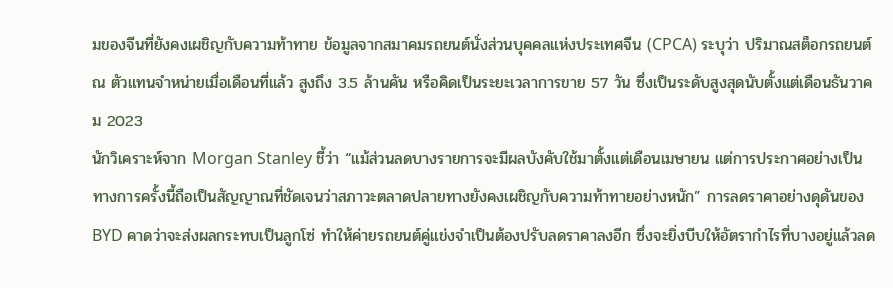มของจีนที่ยังคงเผชิญกับความท้าทาย ข้อมูลจากสมาคมรถยนต์นั่งส่วนบุคคลแห่งประเทศจีน (CPCA) ระบุว่า ปริมาณสต็อกรถยนต์ ณ ตัวแทนจำหน่ายเมื่อเดือนที่แล้ว สูงถึง 3.5 ล้านคัน หรือคิดเป็นระยะเวลาการขาย 57 วัน ซึ่งเป็นระดับสูงสุดนับตั้งแต่เดือนธันวาคม 2023
นักวิเคราะห์จาก Morgan Stanley ชี้ว่า “แม้ส่วนลดบางรายการจะมีผลบังคับใช้มาตั้งแต่เดือนเมษายน แต่การประกาศอย่างเป็นทางการครั้งนี้ถือเป็นสัญญาณที่ชัดเจนว่าสภาวะตลาดปลายทางยังคงเผชิญกับความท้าทายอย่างหนัก” การลดราคาอย่างดุดันของ BYD คาดว่าจะส่งผลกระทบเป็นลูกโซ่ ทำให้ค่ายรถยนต์คู่แข่งจำเป็นต้องปรับลดราคาลงอีก ซึ่งจะยิ่งบีบให้อัตรากำไรที่บางอยู่แล้วลด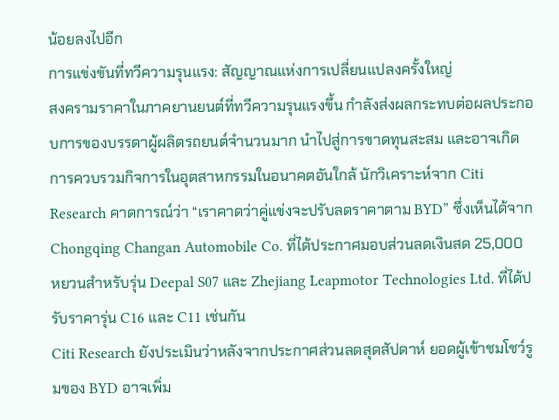น้อยลงไปอีก
การแข่งขันที่ทวีความรุนแรง: สัญญาณแห่งการเปลี่ยนแปลงครั้งใหญ่
สงครามราคาในภาคยานยนต์ที่ทวีความรุนแรงขึ้น กำลังส่งผลกระทบต่อผลประกอบการของบรรดาผู้ผลิตรถยนต์จำนวนมาก นำไปสู่การขาดทุนสะสม และอาจเกิดการควบรวมกิจการในอุตสาหกรรมในอนาคตอันใกล้ นักวิเคราะห์จาก Citi Research คาดการณ์ว่า “เราคาดว่าคู่แข่งจะปรับลดราคาตาม BYD” ซึ่งเห็นได้จาก Chongqing Changan Automobile Co. ที่ได้ประกาศมอบส่วนลดเงินสด 25,000 หยวนสำหรับรุ่น Deepal S07 และ Zhejiang Leapmotor Technologies Ltd. ที่ได้ปรับราคารุ่น C16 และ C11 เช่นกัน
Citi Research ยังประเมินว่าหลังจากประกาศส่วนลดสุดสัปดาห์ ยอดผู้เข้าชมโชว์รูมของ BYD อาจเพิ่ม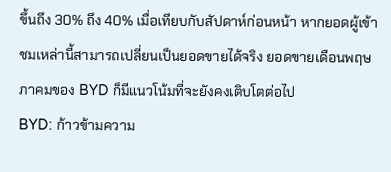ขึ้นถึง 30% ถึง 40% เมื่อเทียบกับสัปดาห์ก่อนหน้า หากยอดผู้เข้าชมเหล่านี้สามารถเปลี่ยนเป็นยอดขายได้จริง ยอดขายเดือนพฤษภาคมของ BYD ก็มีแนวโน้มที่จะยังคงเติบโตต่อไป
BYD: ก้าวข้ามความ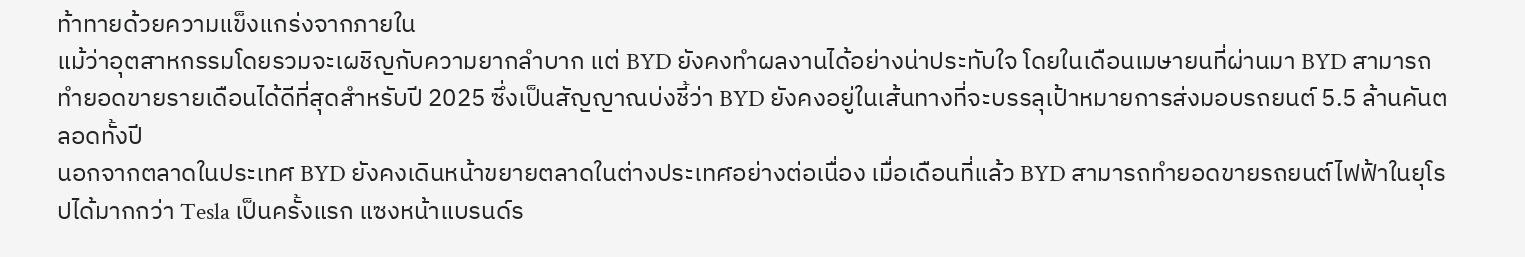ท้าทายด้วยความแข็งแกร่งจากภายใน
แม้ว่าอุตสาหกรรมโดยรวมจะเผชิญกับความยากลำบาก แต่ BYD ยังคงทำผลงานได้อย่างน่าประทับใจ โดยในเดือนเมษายนที่ผ่านมา BYD สามารถทำยอดขายรายเดือนได้ดีที่สุดสำหรับปี 2025 ซึ่งเป็นสัญญาณบ่งชี้ว่า BYD ยังคงอยู่ในเส้นทางที่จะบรรลุเป้าหมายการส่งมอบรถยนต์ 5.5 ล้านคันตลอดทั้งปี
นอกจากตลาดในประเทศ BYD ยังคงเดินหน้าขยายตลาดในต่างประเทศอย่างต่อเนื่อง เมื่อเดือนที่แล้ว BYD สามารถทำยอดขายรถยนต์ไฟฟ้าในยุโรปได้มากกว่า Tesla เป็นครั้งแรก แซงหน้าแบรนด์ร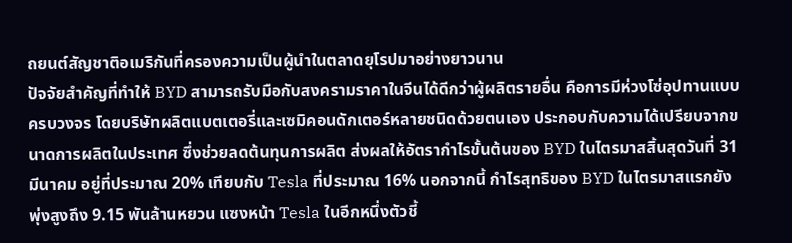ถยนต์สัญชาติอเมริกันที่ครองความเป็นผู้นำในตลาดยุโรปมาอย่างยาวนาน
ปัจจัยสำคัญที่ทำให้ BYD สามารถรับมือกับสงครามราคาในจีนได้ดีกว่าผู้ผลิตรายอื่น คือการมีห่วงโซ่อุปทานแบบครบวงจร โดยบริษัทผลิตแบตเตอรี่และเซมิคอนดักเตอร์หลายชนิดด้วยตนเอง ประกอบกับความได้เปรียบจากขนาดการผลิตในประเทศ ซึ่งช่วยลดต้นทุนการผลิต ส่งผลให้อัตรากำไรขั้นต้นของ BYD ในไตรมาสสิ้นสุดวันที่ 31 มีนาคม อยู่ที่ประมาณ 20% เทียบกับ Tesla ที่ประมาณ 16% นอกจากนี้ กำไรสุทธิของ BYD ในไตรมาสแรกยังพุ่งสูงถึง 9.15 พันล้านหยวน แซงหน้า Tesla ในอีกหนึ่งตัวชี้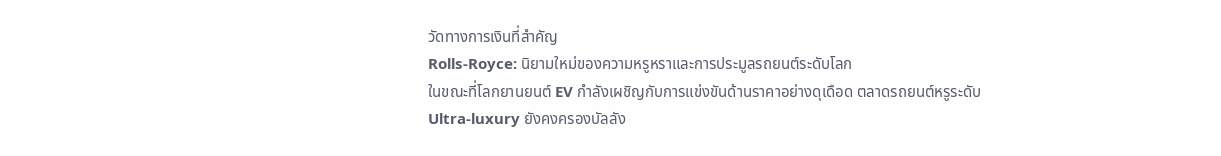วัดทางการเงินที่สำคัญ
Rolls-Royce: นิยามใหม่ของความหรูหราและการประมูลรถยนต์ระดับโลก
ในขณะที่โลกยานยนต์ EV กำลังเผชิญกับการแข่งขันด้านราคาอย่างดุเดือด ตลาดรถยนต์หรูระดับ Ultra-luxury ยังคงครองบัลลัง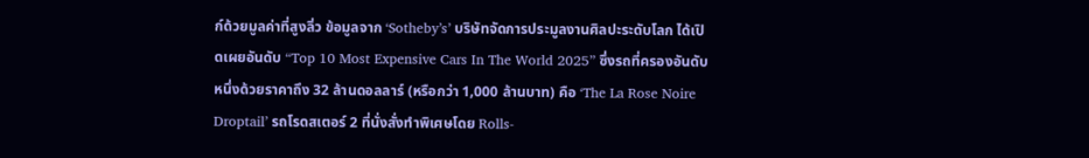ก์ด้วยมูลค่าที่สูงลิ่ว ข้อมูลจาก ‘Sotheby’s’ บริษัทจัดการประมูลงานศิลปะระดับโลก ได้เปิดเผยอันดับ “Top 10 Most Expensive Cars In The World 2025” ซึ่งรถที่ครองอันดับหนึ่งด้วยราคาถึง 32 ล้านดอลลาร์ (หรือกว่า 1,000 ล้านบาท) คือ ‘The La Rose Noire Droptail’ รถโรดสเตอร์ 2 ที่นั่งสั่งทำพิเศษโดย Rolls-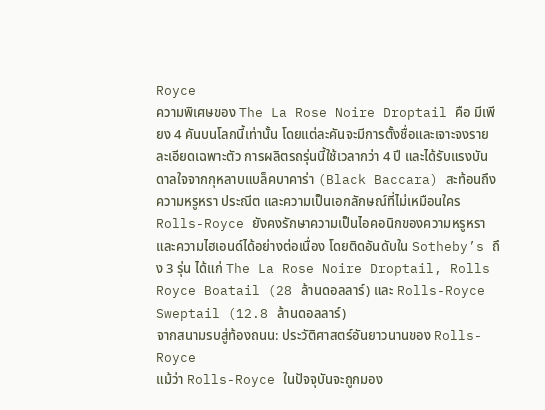Royce
ความพิเศษของ The La Rose Noire Droptail คือ มีเพียง 4 คันบนโลกนี้เท่านั้น โดยแต่ละคันจะมีการตั้งชื่อและเจาะจงรายละเอียดเฉพาะตัว การผลิตรถรุ่นนี้ใช้เวลากว่า 4 ปี และได้รับแรงบันดาลใจจากกุหลาบแบล็คบาคาร่า (Black Baccara) สะท้อนถึงความหรูหรา ประณีต และความเป็นเอกลักษณ์ที่ไม่เหมือนใคร
Rolls-Royce ยังคงรักษาความเป็นไอคอนิกของความหรูหราและความไฮเอนด์ได้อย่างต่อเนื่อง โดยติดอันดับใน Sotheby’s ถึง 3 รุ่น ได้แก่ The La Rose Noire Droptail, Rolls Royce Boatail (28 ล้านดอลลาร์) และ Rolls-Royce Sweptail (12.8 ล้านดอลลาร์)
จากสนามรบสู่ท้องถนน: ประวัติศาสตร์อันยาวนานของ Rolls-Royce
แม้ว่า Rolls-Royce ในปัจจุบันจะถูกมอง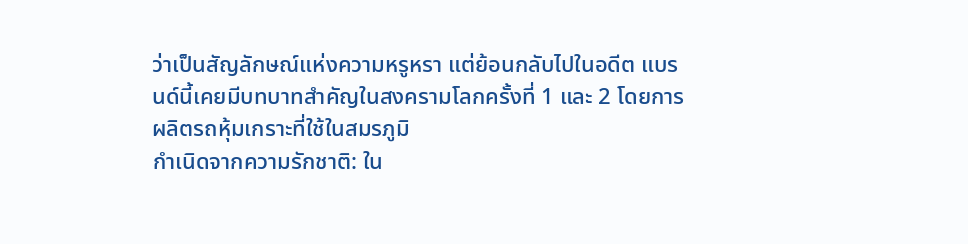ว่าเป็นสัญลักษณ์แห่งความหรูหรา แต่ย้อนกลับไปในอดีต แบรนด์นี้เคยมีบทบาทสำคัญในสงครามโลกครั้งที่ 1 และ 2 โดยการผลิตรถหุ้มเกราะที่ใช้ในสมรภูมิ
กำเนิดจากความรักชาติ: ใน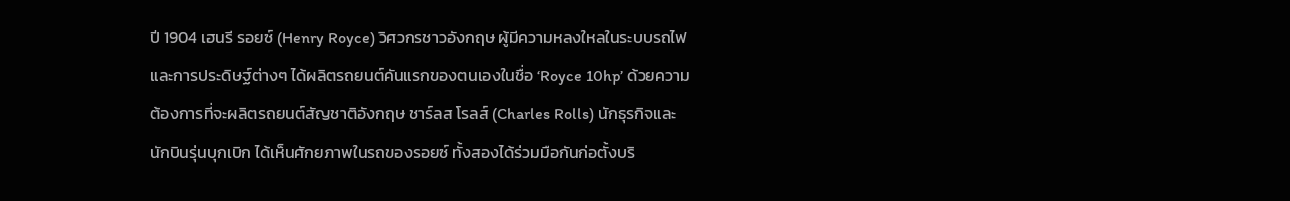ปี 1904 เฮนรี รอยซ์ (Henry Royce) วิศวกรชาวอังกฤษ ผู้มีความหลงใหลในระบบรถไฟและการประดิษฐ์ต่างๆ ได้ผลิตรถยนต์คันแรกของตนเองในชื่อ ‘Royce 10hp’ ด้วยความต้องการที่จะผลิตรถยนต์สัญชาติอังกฤษ ชาร์ลส โรลส์ (Charles Rolls) นักธุรกิจและนักบินรุ่นบุกเบิก ได้เห็นศักยภาพในรถของรอยซ์ ทั้งสองได้ร่วมมือกันก่อตั้งบริ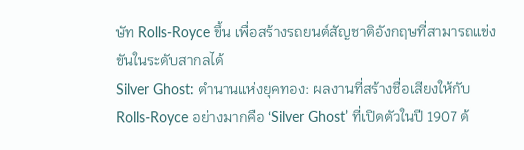ษัท Rolls-Royce ขึ้น เพื่อสร้างรถยนต์สัญชาติอังกฤษที่สามารถแข่งขันในระดับสากลได้
Silver Ghost: ตำนานแห่งยุคทอง: ผลงานที่สร้างชื่อเสียงให้กับ Rolls-Royce อย่างมากคือ ‘Silver Ghost’ ที่เปิดตัวในปี 1907 ด้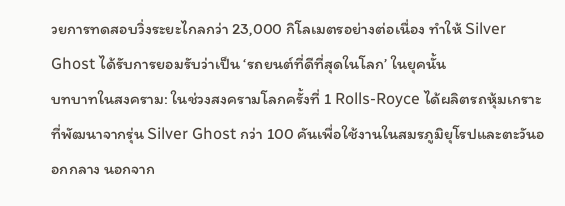วยการทดสอบวิ่งระยะไกลกว่า 23,000 กิโลเมตรอย่างต่อเนื่อง ทำให้ Silver Ghost ได้รับการยอมรับว่าเป็น ‘รถยนต์ที่ดีที่สุดในโลก’ ในยุคนั้น
บทบาทในสงคราม: ในช่วงสงครามโลกครั้งที่ 1 Rolls-Royce ได้ผลิตรถหุ้มเกราะที่พัฒนาจากรุ่น Silver Ghost กว่า 100 คันเพื่อใช้งานในสมรภูมิยุโรปและตะวันออกกลาง นอกจาก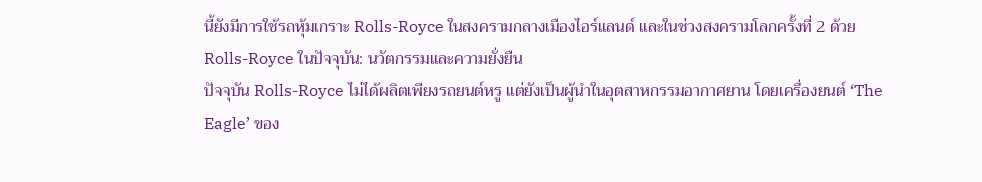นี้ยังมีการใช้รถหุ้มเกราะ Rolls-Royce ในสงครามกลางเมืองไอร์แลนด์ และในช่วงสงครามโลกครั้งที่ 2 ด้วย
Rolls-Royce ในปัจจุบัน: นวัตกรรมและความยั่งยืน
ปัจจุบัน Rolls-Royce ไม่ได้ผลิตเพียงรถยนต์หรู แต่ยังเป็นผู้นำในอุตสาหกรรมอากาศยาน โดยเครื่องยนต์ ‘The Eagle’ ของ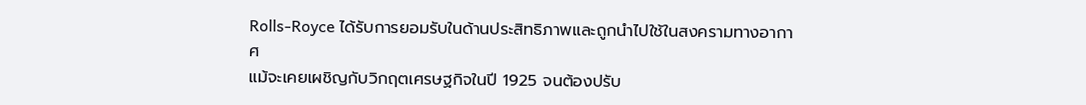Rolls-Royce ได้รับการยอมรับในด้านประสิทธิภาพและถูกนำไปใช้ในสงครามทางอากาศ
แม้จะเคยเผชิญกับวิกฤตเศรษฐกิจในปี 1925 จนต้องปรับ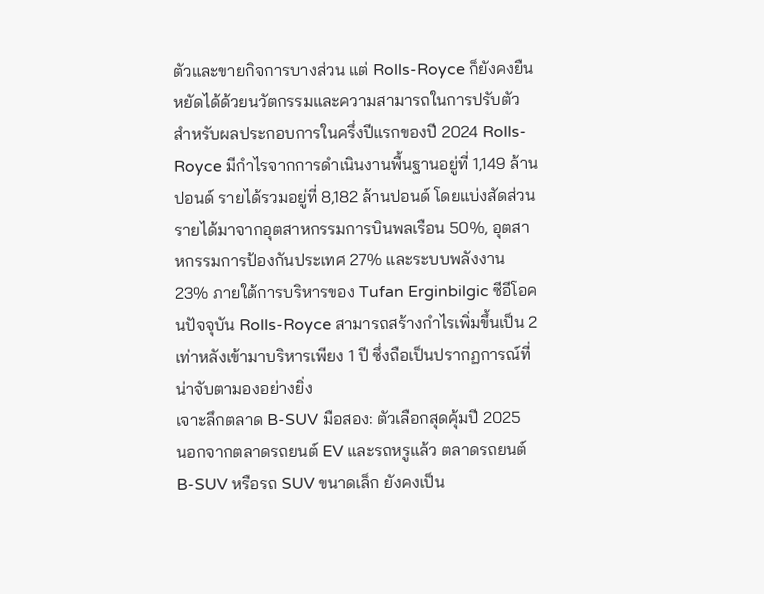ตัวและขายกิจการบางส่วน แต่ Rolls-Royce ก็ยังคงยืนหยัดได้ด้วยนวัตกรรมและความสามารถในการปรับตัว
สำหรับผลประกอบการในครึ่งปีแรกของปี 2024 Rolls-Royce มีกำไรจากการดำเนินงานพื้นฐานอยู่ที่ 1,149 ล้านปอนด์ รายได้รวมอยู่ที่ 8,182 ล้านปอนด์ โดยแบ่งสัดส่วนรายได้มาจากอุตสาหกรรมการบินพลเรือน 50%, อุตสาหกรรมการป้องกันประเทศ 27% และระบบพลังงาน 23% ภายใต้การบริหารของ Tufan Erginbilgic ซีอีโอคนปัจจุบัน Rolls-Royce สามารถสร้างกำไรเพิ่มขึ้นเป็น 2 เท่าหลังเข้ามาบริหารเพียง 1 ปี ซึ่งถือเป็นปรากฏการณ์ที่น่าจับตามองอย่างยิ่ง
เจาะลึกตลาด B-SUV มือสอง: ตัวเลือกสุดคุ้มปี 2025
นอกจากตลาดรถยนต์ EV และรถหรูแล้ว ตลาดรถยนต์ B-SUV หรือรถ SUV ขนาดเล็ก ยังคงเป็น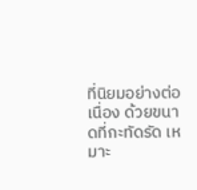ที่นิยมอย่างต่อเนื่อง ด้วยขนาดที่กะทัดรัด เหมาะ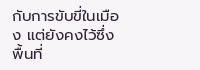กับการขับขี่ในเมือง แต่ยังคงไว้ซึ่งพื้นที่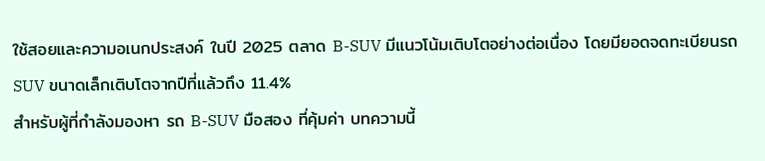ใช้สอยและความอเนกประสงค์ ในปี 2025 ตลาด B-SUV มีแนวโน้มเติบโตอย่างต่อเนื่อง โดยมียอดจดทะเบียนรถ SUV ขนาดเล็กเติบโตจากปีที่แล้วถึง 11.4%
สำหรับผู้ที่กำลังมองหา รถ B-SUV มือสอง ที่คุ้มค่า บทความนี้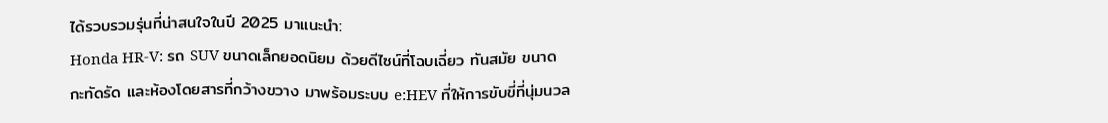ได้รวบรวมรุ่นที่น่าสนใจในปี 2025 มาแนะนำ:
Honda HR-V: รถ SUV ขนาดเล็กยอดนิยม ด้วยดีไซน์ที่โฉบเฉี่ยว ทันสมัย ขนาดกะทัดรัด และห้องโดยสารที่กว้างขวาง มาพร้อมระบบ e:HEV ที่ให้การขับขี่ที่นุ่มนวล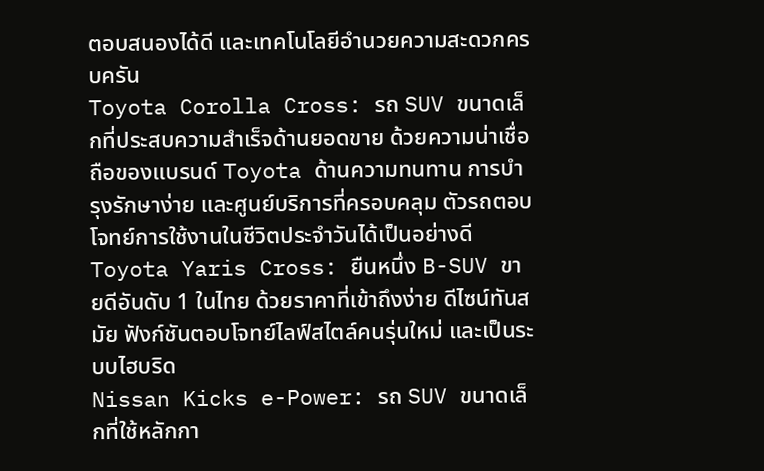ตอบสนองได้ดี และเทคโนโลยีอำนวยความสะดวกครบครัน
Toyota Corolla Cross: รถ SUV ขนาดเล็กที่ประสบความสำเร็จด้านยอดขาย ด้วยความน่าเชื่อถือของแบรนด์ Toyota ด้านความทนทาน การบำรุงรักษาง่าย และศูนย์บริการที่ครอบคลุม ตัวรถตอบโจทย์การใช้งานในชีวิตประจำวันได้เป็นอย่างดี
Toyota Yaris Cross: ยืนหนึ่ง B-SUV ขายดีอันดับ 1 ในไทย ด้วยราคาที่เข้าถึงง่าย ดีไซน์ทันสมัย ฟังก์ชันตอบโจทย์ไลฟ์สไตล์คนรุ่นใหม่ และเป็นระบบไฮบริด
Nissan Kicks e-Power: รถ SUV ขนาดเล็กที่ใช้หลักกา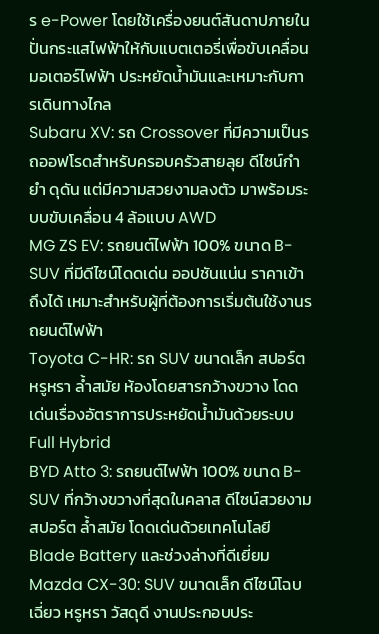ร e-Power โดยใช้เครื่องยนต์สันดาปภายในปั่นกระแสไฟฟ้าให้กับแบตเตอรี่เพื่อขับเคลื่อนมอเตอร์ไฟฟ้า ประหยัดน้ำมันและเหมาะกับการเดินทางไกล
Subaru XV: รถ Crossover ที่มีความเป็นรถออฟโรดสำหรับครอบครัวสายลุย ดีไซน์กำยำ ดุดัน แต่มีความสวยงามลงตัว มาพร้อมระบบขับเคลื่อน 4 ล้อแบบ AWD
MG ZS EV: รถยนต์ไฟฟ้า 100% ขนาด B-SUV ที่มีดีไซน์โดดเด่น ออปชันแน่น ราคาเข้าถึงได้ เหมาะสำหรับผู้ที่ต้องการเริ่มต้นใช้งานรถยนต์ไฟฟ้า
Toyota C-HR: รถ SUV ขนาดเล็ก สปอร์ต หรูหรา ล้ำสมัย ห้องโดยสารกว้างขวาง โดดเด่นเรื่องอัตราการประหยัดน้ำมันด้วยระบบ Full Hybrid
BYD Atto 3: รถยนต์ไฟฟ้า 100% ขนาด B-SUV ที่กว้างขวางที่สุดในคลาส ดีไซน์สวยงาม สปอร์ต ล้ำสมัย โดดเด่นด้วยเทคโนโลยี Blade Battery และช่วงล่างที่ดีเยี่ยม
Mazda CX-30: SUV ขนาดเล็ก ดีไซน์โฉบเฉี่ยว หรูหรา วัสดุดี งานประกอบประ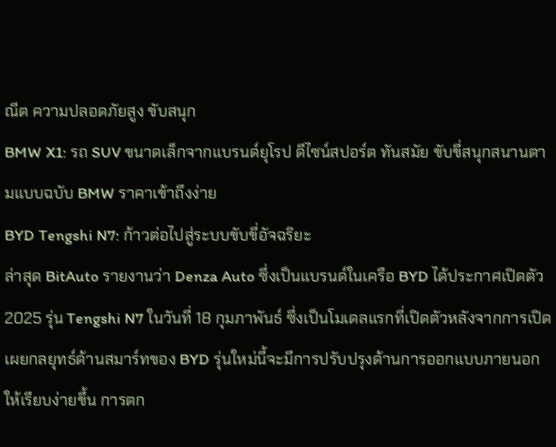ณีต ความปลอดภัยสูง ขับสนุก
BMW X1: รถ SUV ขนาดเล็กจากแบรนด์ยุโรป ดีไซน์สปอร์ต ทันสมัย ขับขี่สนุกสนานตามแบบฉบับ BMW ราคาเข้าถึงง่าย
BYD Tengshi N7: ก้าวต่อไปสู่ระบบขับขี่อัจฉริยะ
ล่าสุด BitAuto รายงานว่า Denza Auto ซึ่งเป็นแบรนด์ในเครือ BYD ได้ประกาศเปิดตัว 2025 รุ่น Tengshi N7 ในวันที่ 18 กุมภาพันธ์ ซึ่งเป็นโมเดลแรกที่เปิดตัวหลังจากการเปิดเผยกลยุทธ์ด้านสมาร์ทของ BYD รุ่นใหม่นี้จะมีการปรับปรุงด้านการออกแบบภายนอกให้เรียบง่ายขึ้น การตก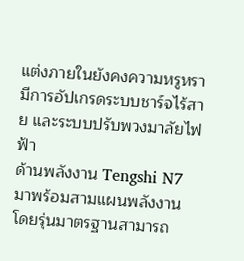แต่งภายในยังคงความหรูหรา มีการอัปเกรดระบบชาร์จไร้สาย และระบบปรับพวงมาลัยไฟฟ้า
ด้านพลังงาน Tengshi N7 มาพร้อมสามแผนพลังงาน โดยรุ่นมาตรฐานสามารถ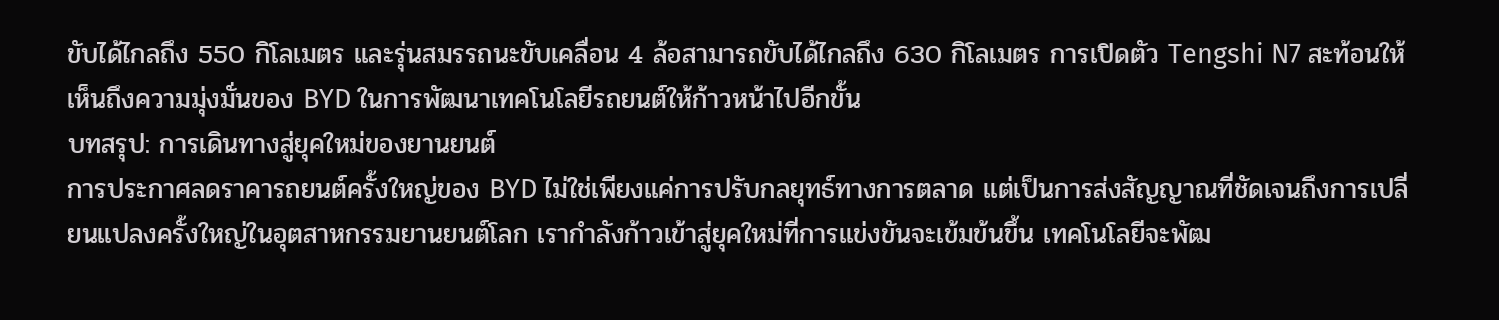ขับได้ไกลถึง 550 กิโลเมตร และรุ่นสมรรถนะขับเคลื่อน 4 ล้อสามารถขับได้ไกลถึง 630 กิโลเมตร การเปิดตัว Tengshi N7 สะท้อนให้เห็นถึงความมุ่งมั่นของ BYD ในการพัฒนาเทคโนโลยีรถยนต์ให้ก้าวหน้าไปอีกขั้น
บทสรุป: การเดินทางสู่ยุคใหม่ของยานยนต์
การประกาศลดราคารถยนต์ครั้งใหญ่ของ BYD ไม่ใช่เพียงแค่การปรับกลยุทธ์ทางการตลาด แต่เป็นการส่งสัญญาณที่ชัดเจนถึงการเปลี่ยนแปลงครั้งใหญ่ในอุตสาหกรรมยานยนต์โลก เรากำลังก้าวเข้าสู่ยุคใหม่ที่การแข่งขันจะเข้มข้นขึ้น เทคโนโลยีจะพัฒ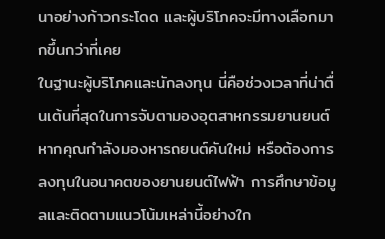นาอย่างก้าวกระโดด และผู้บริโภคจะมีทางเลือกมากขึ้นกว่าที่เคย
ในฐานะผู้บริโภคและนักลงทุน นี่คือช่วงเวลาที่น่าตื่นเต้นที่สุดในการจับตามองอุตสาหกรรมยานยนต์ หากคุณกำลังมองหารถยนต์คันใหม่ หรือต้องการลงทุนในอนาคตของยานยนต์ไฟฟ้า การศึกษาข้อมูลและติดตามแนวโน้มเหล่านี้อย่างใก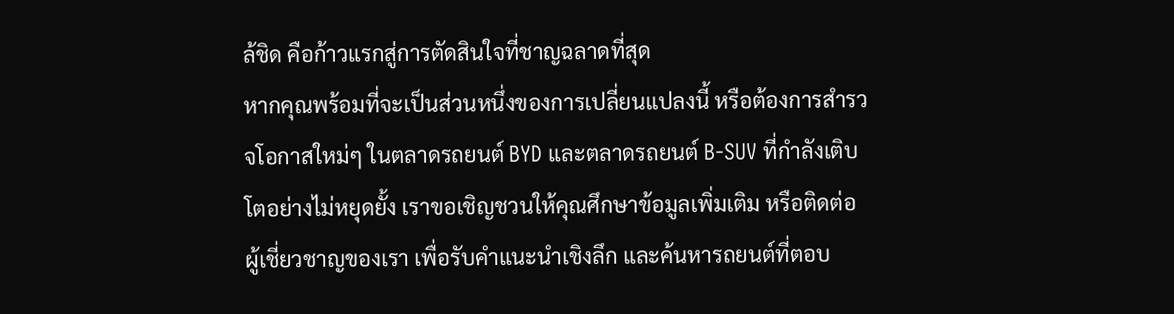ล้ชิด คือก้าวแรกสู่การตัดสินใจที่ชาญฉลาดที่สุด
หากคุณพร้อมที่จะเป็นส่วนหนึ่งของการเปลี่ยนแปลงนี้ หรือต้องการสำรวจโอกาสใหม่ๆ ในตลาดรถยนต์ BYD และตลาดรถยนต์ B-SUV ที่กำลังเติบโตอย่างไม่หยุดยั้ง เราขอเชิญชวนให้คุณศึกษาข้อมูลเพิ่มเติม หรือติดต่อผู้เชี่ยวชาญของเรา เพื่อรับคำแนะนำเชิงลึก และค้นหารถยนต์ที่ตอบ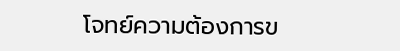โจทย์ความต้องการข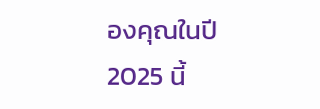องคุณในปี 2025 นี้